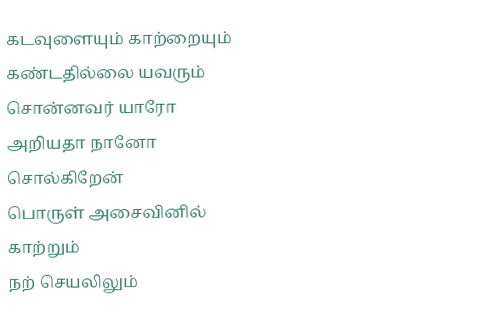கடவுளையும் காற்றையும்
கண்டதில்லை யவரும்
சொன்னவர் யாரோ
அறியதா நானோ
சொல்கிறேன்
பொருள் அசைவினில்
காற்றும்
நற் செயலிலும்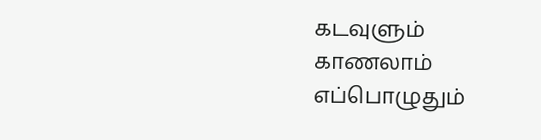கடவுளும்
காணலாம்
எப்பொழுதும்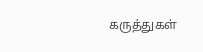கருத்துகள்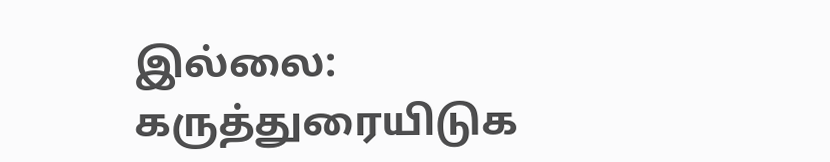இல்லை:
கருத்துரையிடுக